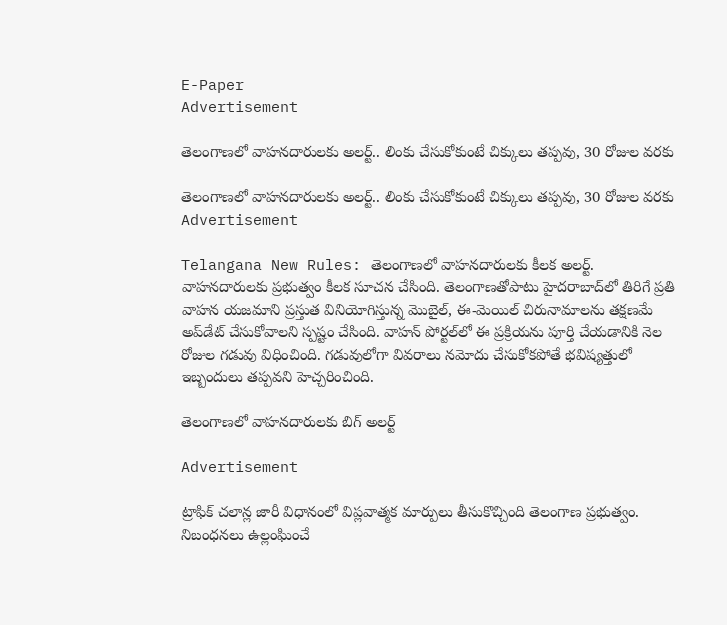E-Paper
Advertisement

తెలంగాణలో వాహనదారులకు అలర్ట్.. లింకు చేసుకోకుంటే చిక్కులు తప్పవు, 30 రోజుల వరకు

తెలంగాణలో వాహనదారులకు అలర్ట్.. లింకు చేసుకోకుంటే చిక్కులు తప్పవు, 30 రోజుల వరకు
Advertisement

Telangana New Rules: తెలంగాణలో వాహనదారులకు కీలక అలర్ట్. వాహనదారులకు ప్రభుత్వం కీలక సూచన చేసింది. తెలంగాణతోపాటు హైదరాబాద్‌లో తిరిగే ప్రతి వాహన యజమాని ప్రస్తుత వినియోగిస్తున్న మొబైల్, ఈ-మెయిల్ చిరునామాలను తక్షణమే అప్‌డేట్ చేసుకోవాలని స్పష్టం చేసింది. వాహన్ పోర్టల్‌లో ఈ ప్రక్రియను పూర్తి చేయడానికి నెల రోజుల గడువు విధించింది. గడువులోగా వివరాలు నమోదు చేసుకోకపోతే భవిష్యత్తులో ఇబ్బందులు తప్పవని హెచ్చరించింది.

తెలంగాణలో వాహనదారులకు బిగ్ అలర్ట్

Advertisement

ట్రాఫిక్ చలాన్ల జారీ విధానంలో విప్లవాత్మక మార్పులు తీసుకొచ్చింది తెలంగాణ ప్రభుత్వం. నిబంధనలు ఉల్లంఘించే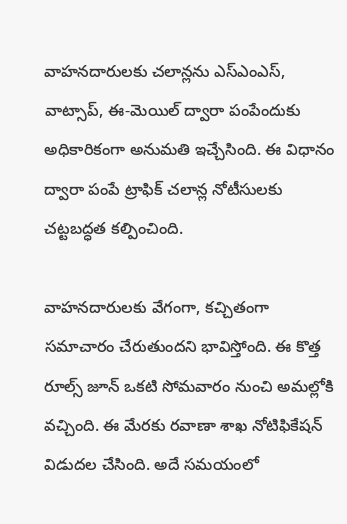వాహనదారులకు చలాన్లను ఎస్ఎంఎస్, వాట్సాప్, ఈ-మెయిల్ ద్వారా పంపేందుకు అధికారికంగా అనుమతి ఇచ్చేసింది. ఈ విధానం ద్వారా పంపే ట్రాఫిక్ చలాన్ల నోటీసులకు చట్టబద్ధత కల్పించింది.

వాహనదారులకు వేగంగా, కచ్చితంగా సమాచారం చేరుతుందని భావిస్తోంది. ఈ కొత్త రూల్స్ జూన్ ఒకటి సోమవారం నుంచి అమల్లోకి వచ్చింది. ఈ మేరకు రవాణా శాఖ నోటిఫికేషన్ విడుదల చేసింది. అదే సమయంలో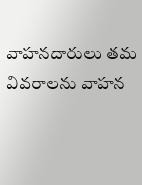వాహనదారులు తమ వివరాలను వాహన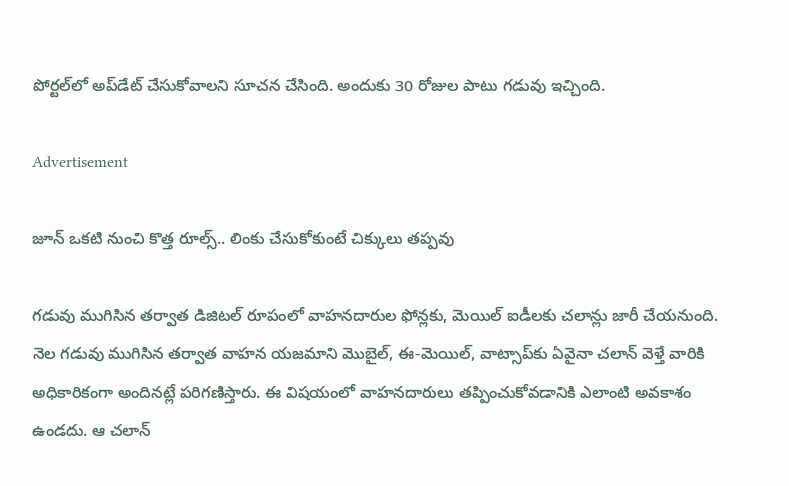పోర్టల్‌లో అప్‌డేట్ చేసుకోవాలని సూచన చేసింది. అందుకు 30 రోజుల పాటు గడువు ఇచ్చింది.

Advertisement

జూన్ ఒకటి నుంచి కొత్త రూల్స్.. లింకు చేసుకోకుంటే చిక్కులు తప్పవు

గడువు ముగిసిన తర్వాత డిజిటల్ రూపంలో వాహనదారుల ఫోన్లకు, మెయిల్ ఐడీలకు చలాన్లు జారీ చేయనుంది. నెల గడువు ముగిసిన తర్వాత వాహన యజమాని మొబైల్, ఈ-మెయిల్‌, వాట్సాప్‌కు ఏవైనా చలాన్ వెళ్తే వారికి అధికారికంగా అందినట్లే పరిగణిస్తారు. ఈ విషయంలో వాహనదారులు తప్పించుకోవడానికి ఎలాంటి అవకాశం ఉండదు. ఆ చలాన్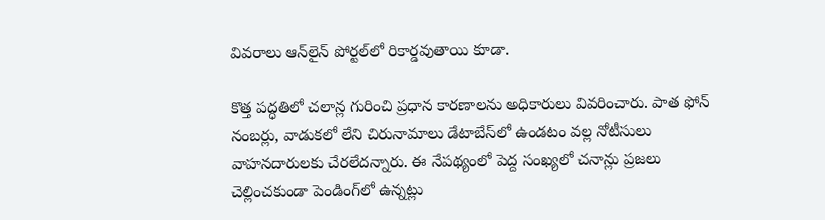వివరాలు ఆన్‌లైన్ పోర్టల్‌లో రికార్డవుతాయి కూడా.

కొత్త పద్ధతిలో చలాన్ల గురించి ప్రధాన కారణాలను అధికారులు వివరించారు. పాత ఫోన్ నంబర్లు, వాడుకలో లేని చిరునామాలు డేటాబేస్‌లో ఉండటం వల్ల నోటీసులు వాహనదారులకు చేరలేదన్నారు. ఈ నేపథ్యంలో పెద్ద సంఖ్యలో చనాన్లు ప్రజలు చెల్లించకుండా పెండింగ్‌లో ఉన్నట్లు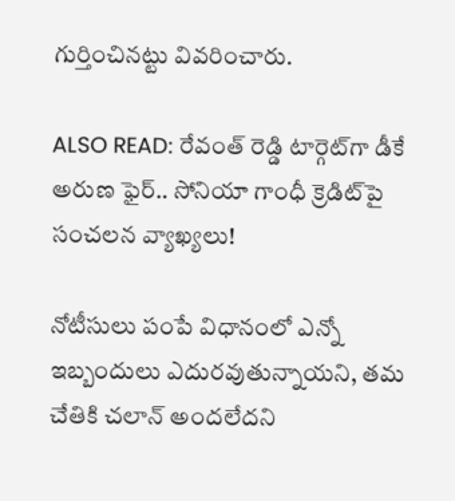గుర్తించినట్టు వివరించారు.

ALSO READ: రేవంత్ రెడ్డి టార్గెట్‌గా డీకే అరుణ ఫైర్.. సోనియా గాంధీ క్రెడిట్‌పై సంచలన వ్యాఖ్యలు!

నోటీసులు పంపే విధానంలో ఎన్నో ఇబ్బందులు ఎదురవుతున్నాయని, తమ చేతికి చలాన్ అందలేదని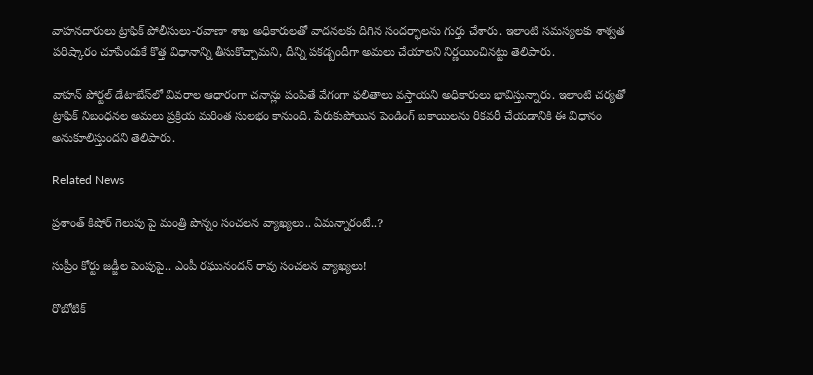వాహనదారులు ట్రాఫిక్ పోలీసులు-రవాణా శాఖ అధికారులతో వాదనలకు దిగిన సందర్భాలను గుర్తు చేశారు. ఇలాంటి సమస్యలకు శాశ్వత పరిష్కారం చూపేందుకే కొత్త విధానాన్ని తీసుకొచ్చామని, దీన్ని పకడ్బందీగా అమలు చేయాలని నిర్ణయించినట్టు తెలిపారు.

వాహన్ పోర్టల్ డేటాబేస్‌లో వివరాల ఆధారంగా చనాన్లు పంపితే వేగంగా ఫలితాలు వస్తాయని అధికారులు భావిస్తున్నారు. ఇలాంటి చర్యతో ట్రాఫిక్ నిబంధనల అమలు ప్రక్రియ మరింత సులభం కానుంది. పేరుకుపోయిన పెండింగ్ బకాయిలను రికవరీ చేయడానికి ఈ విధానం అనుకూలిస్తుందని తెలిపారు.

Related News

ప్రశాంత్ కిషోర్ గెలుపు పై మంత్రి పొన్నం సంచలన వ్యాఖ్యలు.. ఏమన్నారంటే..?

సుప్రీం కోర్టు జడ్జీల పెంపుపై.. ఎంపీ రఘునందన్ రావు సంచలన వ్యాఖ్యలు!

రొబోటిక్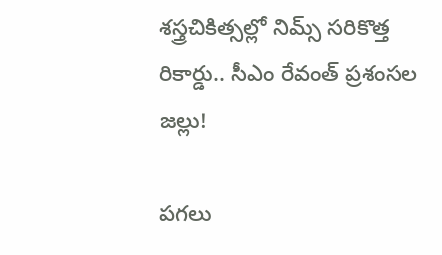శస్త్రచికిత్సల్లో నిమ్స్ సరికొత్త రికార్డు.. సీఎం రేవంత్ ప్రశంసల జల్లు!

పగలు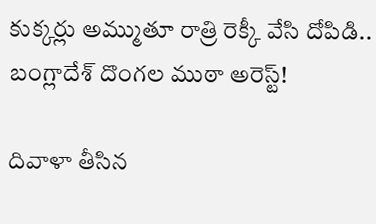కుక్కర్లు అమ్ముతూ రాత్రి రెక్కీ వేసి దోపిడి.. బంగ్లాదేశ్ దొంగల ముఠా అరెస్ట్!

దివాళా తీసిన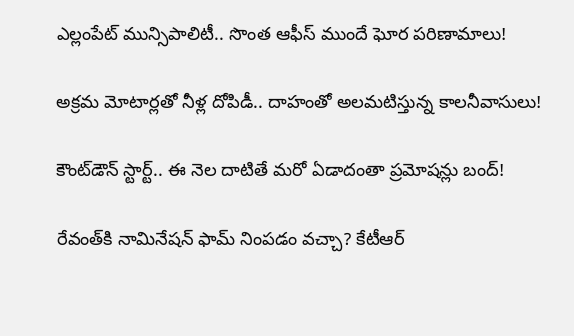ఎల్లంపేట్ మున్సిపాలిటీ.. సొంత ఆఫీస్ ముందే ఘోర పరిణామాలు!

అక్రమ మోటార్లతో నీళ్ల దోపిడీ.. దాహంతో అలమటిస్తున్న కాలనీవాసులు!

కౌంట్‌డౌన్ స్టార్ట్.. ఈ నెల దాటితే మరో ఏడాదంతా ప్రమోషన్లు బంద్!

రేవంత్‌కి నామినేషన్ ఫామ్ నింపడం వచ్చా? కేటీఆర్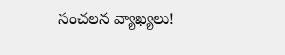సంచలన వ్యాఖ్యలు!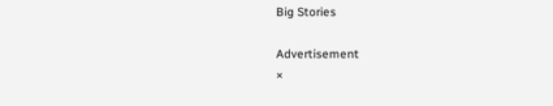Big Stories

Advertisement
×